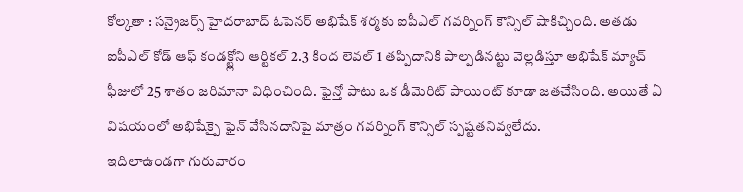కోల్కతా : సన్రైజర్స్ హైదరాబాద్ ఓపెనర్ అభిషేక్ శర్మకు ఐపీఎల్ గవర్నింగ్ కౌన్సిల్ షాకిచ్చింది. అతడు ఐపీఎల్ కోడ్ ఆఫ్ కండక్ట్లోని ఆర్టికల్ 2.3 కింద లెవల్ 1 తప్పిదానికి పాల్పడినట్టు వెల్లడిస్తూ అభిషేక్ మ్యాచ్ ఫీజులో 25 శాతం జరిమానా విధించింది. ఫైన్తో పాటు ఒక డీమెరిట్ పాయింట్ కూడా జతచేసింది. అయితే ఏ విషయంలో అభిషేక్పై ఫైన్ వేసినదానిపై మాత్రం గవర్నింగ్ కౌన్సిల్ స్పష్టతనివ్వలేదు.
ఇదిలాఉండగా గురువారం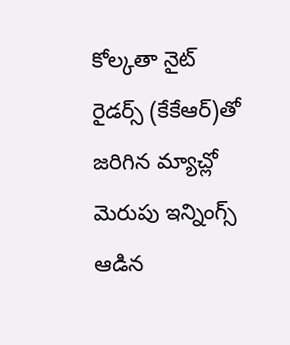కోల్కతా నైట్ రైడర్స్ (కేకేఆర్)తో జరిగిన మ్యాచ్లో మెరుపు ఇన్నింగ్స్ ఆడిన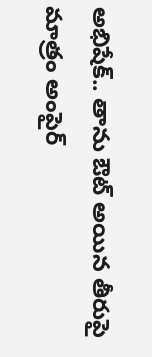అభిషేక్.. తాను ఔట్ అయిన తీరుపై మాత్రం అంపైర్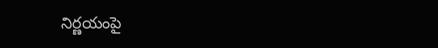నిర్ణయంపై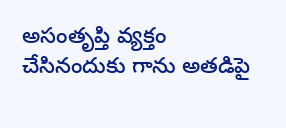అసంతృప్తి వ్యక్తం చేసినందుకు గాను అతడిపై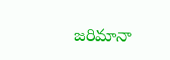జరిమానా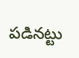పడినట్టు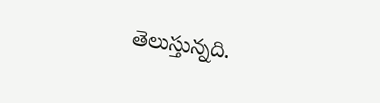తెలుస్తున్నది.